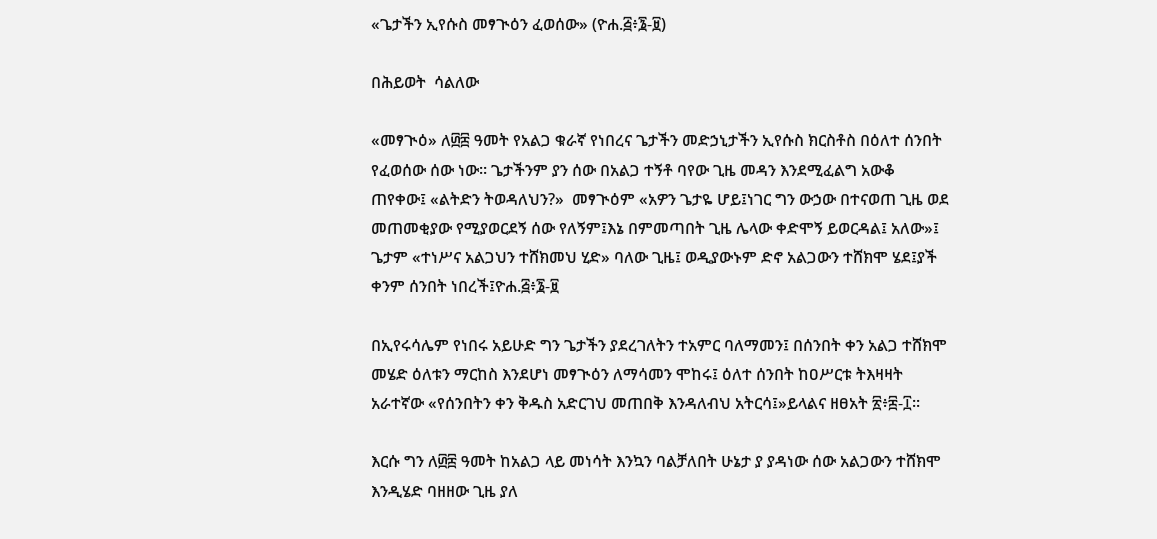«ጌታችን ኢየሱስ መፃጒዕን ፈወሰው» (ዮሐ.፭፥፮-፱)

በሕይወት  ሳልለው

«መፃጒዕ» ለ፴፰ ዓመት የአልጋ ቁራኛ የነበረና ጌታችን መድኃኒታችን ኢየሱስ ክርስቶስ በዕለተ ሰንበት የፈወሰው ሰው ነው፡፡ ጌታችንም ያን ሰው በአልጋ ተኝቶ ባየው ጊዜ መዳን እንደሚፈልግ አውቆ ጠየቀው፤ «ልትድን ትወዳለህን?»  መፃጒዕም «አዎን ጌታዬ ሆይ፤ነገር ግን ውኃው በተናወጠ ጊዜ ወደ መጠመቂያው የሚያወርደኝ ሰው የለኝም፤እኔ በምመጣበት ጊዜ ሌላው ቀድሞኝ ይወርዳል፤ አለው»፤ ጌታም «ተነሥና አልጋህን ተሸክመህ ሂድ» ባለው ጊዜ፤ ወዲያውኑም ድኖ አልጋውን ተሸክሞ ሄደ፤ያች ቀንም ሰንበት ነበረች፤ዮሐ.፭፥፮-፱

በኢየሩሳሌም የነበሩ አይሁድ ግን ጌታችን ያደረገለትን ተአምር ባለማመን፤ በሰንበት ቀን አልጋ ተሸክሞ መሄድ ዕለቱን ማርከስ እንደሆነ መፃጒዕን ለማሳመን ሞከሩ፤ ዕለተ ሰንበት ከዐሥርቱ ትእዛዛት አራተኛው «የሰንበትን ቀን ቅዱስ አድርገህ መጠበቅ እንዳለብህ አትርሳ፤»ይላልና ዘፀአት ፳፥፰-፲፡፡

እርሱ ግን ለ፴፰ ዓመት ከአልጋ ላይ መነሳት እንኳን ባልቻለበት ሁኔታ ያ ያዳነው ሰው አልጋውን ተሸክሞ እንዲሄድ ባዘዘው ጊዜ ያለ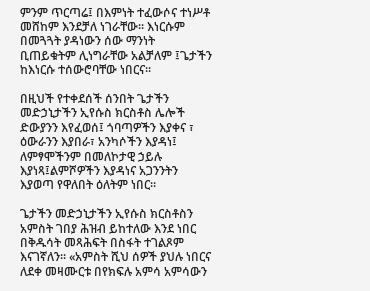ምንም ጥርጣሬ፤ በእምነት ተፈውሶና ተነሥቶ መሸከም እንደቻለ ነገራቸው፡፡ እነርሱም በመጓጓት ያዳነውን ሰው ማንነት ቢጠይቁትም ሊነግራቸው አልቻለም ፤ጌታችን ከእነርሱ ተሰውሮባቸው ነበርና፡፡

በዚህች የተቀደሰች ሰንበት ጌታችን መድኃኒታችን ኢየሱስ ክርስቶስ ሌሎች ድውያንን እየፈወሰ፤ ጎባጣዎችን እያቀና ፣ ዕውራንን እያበራ፣ አንካሶችን እያዳነ፤ ለምፃሞችንም በመለኮታዊ ኃይሉ እያነጻ፤ልምሾዎችን እያዳነና አጋንንትን እያወጣ የዋለበት ዕለትም ነበር።

ጌታችን መድኃኒታችን ኢየሱስ ክርስቶስን አምስት ገበያ ሕዝብ ይከተለው እንደ ነበር በቅዱሳት መጻሕፍት በስፋት ተገልጾም እናገኛለን፡፡ «አምስት ሺህ ሰዎች ያህሉ ነበርና ለደቀ መዛሙርቱ በየክፍሉ አምሳ አምሳውን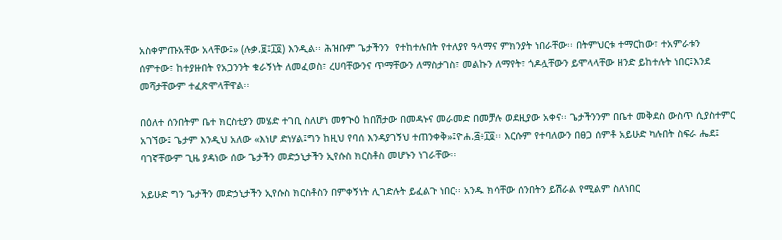አስቀምጡአቸው አላቸው፤» (ሉቃ.፱፤፲፬) እንዲል፡፡ ሕዝቡም ጌታችንን  የተከተሉበት የተለያየ ዓላማና ምክንያት ነበራቸው፡፡ በትምህርቱ ተማርከው፣ ተአምራቱን ሰምተው፣ ከተያዙበት የአጋንንት ቁራኝነት ለመፈወስ፣ ረሀባቸውንና ጥማቸውን ለማስታገስ፣ መልኩን ለማየት፣ ጎዶሏቸውን ይሞላላቸው ዘንድ ይከተሉት ነበር፤እንደ መሻታቸውም ተፈጽሞላቸዋል፡፡

በዕለተ ሰንበትም ቤተ ክርስቲያን መሄድ ተገቢ ስለሆነ መፃጒዕ ከበሽታው በመዳኑና መራመድ በመቻሉ ወደዚያው አቀና፡፡ ጌታችንንም በቤተ መቅደስ ውስጥ ሲያስተምር አገኘው፤ ጌታም እንዲህ አለው «እነሆ ድነሃል፤ግን ከዚህ የባሰ እንዳያገኝህ ተጠንቀቅ»፤ዮሐ.፭፥፲፬፡፡ እርሱም የተባለውን በፀጋ ሰምቶ አይሁድ ካሉበት ስፍራ ሔደ፤ ባገኛቸውም ጊዜ ያዳነው ሰው ጌታችን መድኃኒታችን ኢየሱስ ክርስቶስ መሆኑን ነገራቸው፡፡

አይሁድ ግን ጌታችን መድኃኒታችን ኢየሱስ ክርስቶስን በምቀኝነት ሊገድሉት ይፈልጉ ነበር፡፡ አንዱ ክሳቸው ሰንበትን ይሽራል የሚልም ስለነበር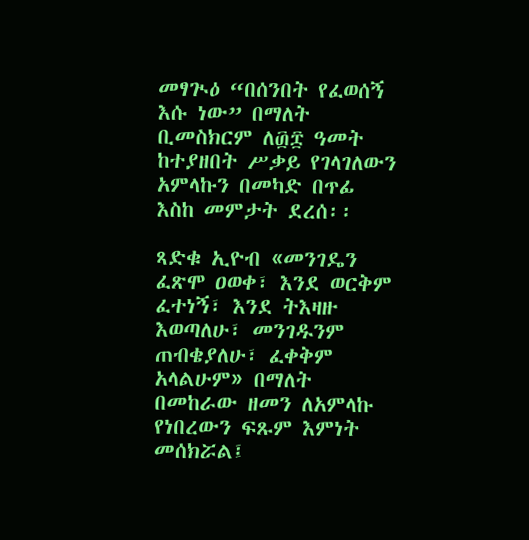መፃጒዕ “በሰንበት የፈወሰኝ እሱ ነው” በማለት ቢመስክርም ለ፴፰ ዓመት ከተያዘበት ሥቃይ የገላገለውን አምላኩን በመካድ በጥፊ እስከ መምታት ደረሰ፡፡

ጻድቁ ኢዮብ «መንገዴን ፈጽሞ ዐወቀ፣ እንደ ወርቅም ፈተነኝ፣ እንደ ትእዛዙ እወጣለሁ፣ መንገዱንም ጠብቄያለሁ፣ ፈቀቅም አላልሁም» በማለት በመከራው ዘመን ለአምላኩ የነበረውን ፍጹም እምነት መሰክሯል፤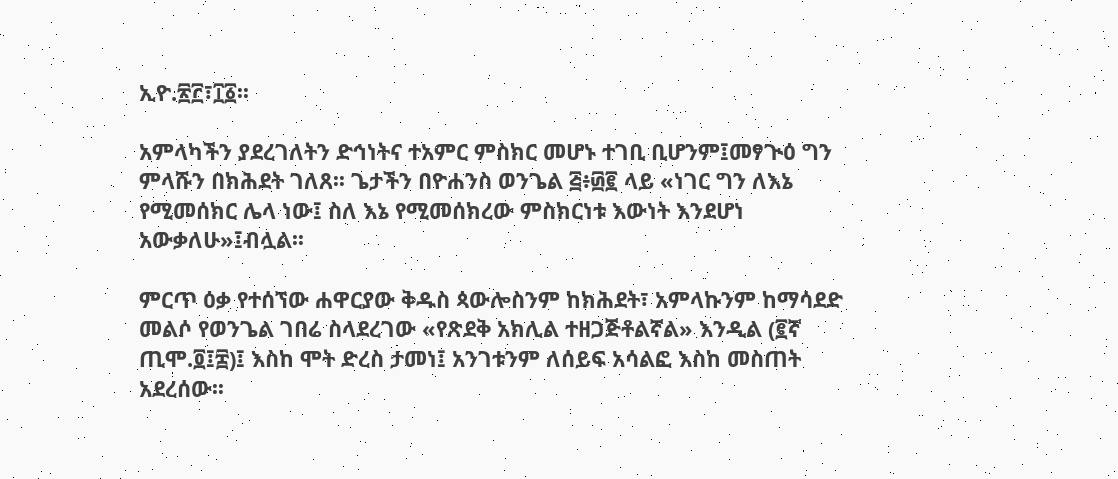ኢዮ.፳፫፣፲፩፡፡

አምላካችን ያደረገለትን ድኅነትና ተአምር ምስክር መሆኑ ተገቢ ቢሆንም፤መፃጒዕ ግን ምላሹን በክሕደት ገለጸ፡፡ ጌታችን በዮሐንስ ወንጌል ፭፥፴፪ ላይ «ነገር ግን ለእኔ የሚመሰክር ሌላ ነው፤ ስለ እኔ የሚመሰክረው ምስክርነቱ እውነት እንደሆነ አውቃለሁ»፤ብሏል፡፡

ምርጥ ዕቃ የተሰኘው ሐዋርያው ቅዱስ ጳውሎስንም ከክሕደት፣ አምላኩንም ከማሳደድ መልሶ የወንጌል ገበሬ ስላደረገው «የጽደቅ አክሊል ተዘጋጅቶልኛል» እንዲል (፪ኛ ጢሞ.፬፤፰)፤ እስከ ሞት ድረስ ታመነ፤ አንገቱንም ለሰይፍ አሳልፎ እስከ መስጠት አደረሰው፡፡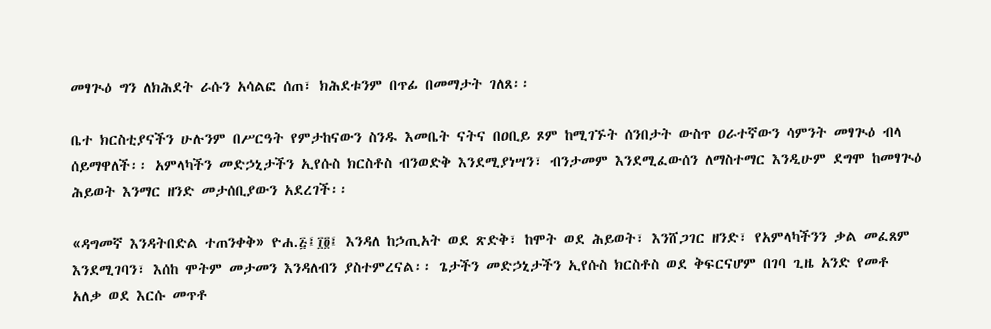መፃጒዕ ግን ለክሕደት ራሱን አሳልፎ ሰጠ፣ ክሕደቱንም በጥፊ በመማታት ገለጸ፡፡

ቤተ ክርስቲያናችን ሁሉንም በሥርዓት የምታከናውን ስንዱ እመቤት ናትና በዐቢይ ጾም ከሚገኙት ሰንበታት ውስጥ ዐራተኛውን ሳምንት መፃጒዕ ብላ ሰይማዋለች፡፡ አምላካችን መድኃኒታችን ኢየሱስ ክርስቶስ ብንወድቅ እንደሚያነሣን፣ ብንታመም እንደሚፈውሰን ለማስተማር እንዲሁም ደግሞ ከመፃጒዕ ሕይወት እንማር ዘንድ መታሰቢያውን አደረገች፡፡

«ዳግመኛ እንዳትበድል ተጠንቀቅ» ዮሐ.፭፤፲፬፤ እንዳለ ከኃጢአት ወደ ጽድቅ፣ ከሞት ወደ ሕይወት፣ እንሸጋገር ዘንድ፣ የአምላካችንን ቃል መፈጸም እንደሚገባን፣ እሰከ ሞትም መታመን እንዳለብን ያስተምረናል፡፡ ጌታችን መድኃኒታችን ኢየሱስ ክርስቶስ ወደ ቅፍርናሆም በገባ ጊዜ አንድ የመቶ አለቃ ወደ እርሱ መጥቶ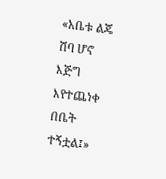«አቤቱ ልጄ ሽባ ሆኖ እጅግ እየተጨነቀ በቤት ተኝቷል፤»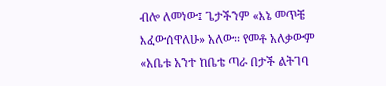ብሎ ለመነው፤ ጌታችንም «እኔ መጥቼ እፈውሰዋለሁ» አለው፡፡ የመቶ አለቃውም «አቤቱ አንተ ከቤቴ ጣራ በታች ልትገባ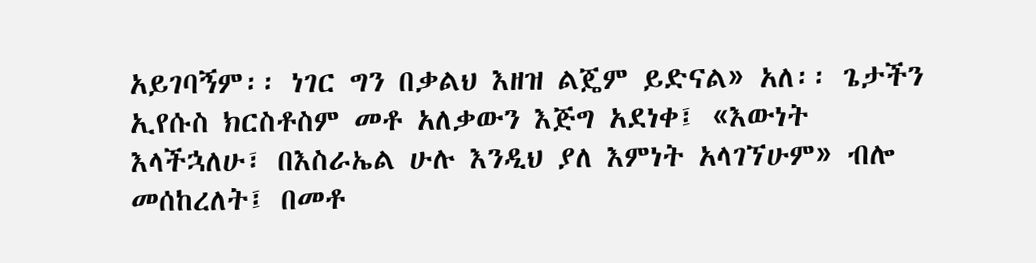አይገባኝም፡፡ ነገር ግን በቃልህ እዘዝ ልጄም ይድናል» አለ፡፡ ጌታችን ኢየሱስ ክርስቶስም መቶ አለቃውን እጅግ አደነቀ፤ «እውነት እላችኋለሁ፣ በእስራኤል ሁሉ እንዲህ ያለ እምነት አላገኘሁም» ብሎ መሰከረለት፤ በመቶ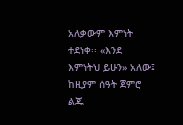አለቃውም እምነት ተደነቀ፡፡ «እንደ እምነትህ ይሁን» አለው፤ ከዚያም ሰዓት ጀምሮ ልጁ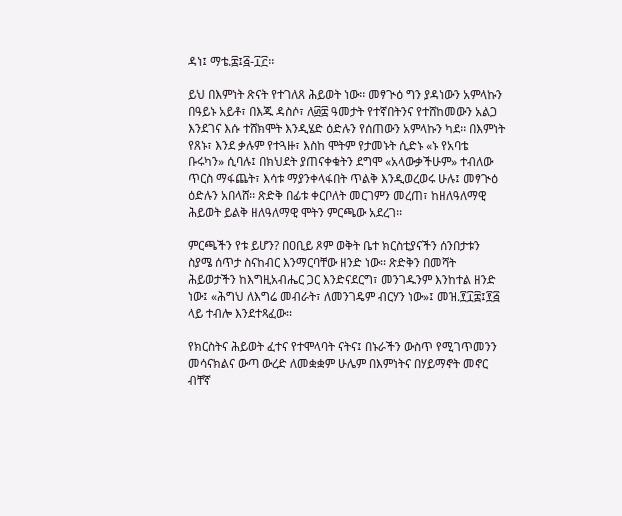ዳነ፤ ማቴ.፰፤፭-፲፫፡፡

ይህ በእምነት ጽናት የተገለጸ ሕይወት ነው፡፡ መፃጒዕ ግን ያዳነውን አምላኩን በዓይኑ አይቶ፣ በእጁ ዳስሶ፣ ለ፴፰ ዓመታት የተኛበትንና የተሸከመውን አልጋ እንደገና እሱ ተሸክሞት እንዲሄድ ዕድሉን የሰጠውን አምላኩን ካደ፡፡ በእምነት የጸኑ፣ እንደ ቃሉም የተጓዙ፣ እስከ ሞትም የታመኑት ሲድኑ «ኑ የአባቴ ቡሩካን» ሲባሉ፤ በክህደት ያጠናቀቁትን ደግሞ «አላውቃችሁም» ተብለው ጥርስ ማፋጨት፣ እሳቱ ማያንቀላፋበት ጥልቅ እንዲወረወሩ ሁሉ፤ መፃጒዕ ዕድሉን አበላሸ፡፡ ጽድቅ በፊቱ ቀርቦለት መርገምን መረጠ፣ ከዘለዓለማዊ ሕይወት ይልቅ ዘለዓለማዊ ሞትን ምርጫው አደረገ፡፡

ምርጫችን የቱ ይሆን? በዐቢይ ጾም ወቅት ቤተ ክርስቲያናችን ሰንበታቱን ስያሜ ሰጥታ ስናከብር እንማርባቸው ዘንድ ነው፡፡ ጽድቅን በመሻት ሕይወታችን ከእግዚአብሔር ጋር እንድናደርግ፣ መንገዱንም እንከተል ዘንድ ነው፤ «ሕግህ ለእግሬ መብራት፣ ለመንገዴም ብርሃን ነው»፤ መዝ.፻፲፰፤፻፭ ላይ ተብሎ እንደተጻፈው፡፡

የክርስትና ሕይወት ፈተና የተሞላባት ናትና፤ በኑራችን ውስጥ የሚገጥመንን መሳናክልና ውጣ ውረድ ለመቋቋም ሁሌም በእምነትና በሃይማኖት መኖር ብቸኛ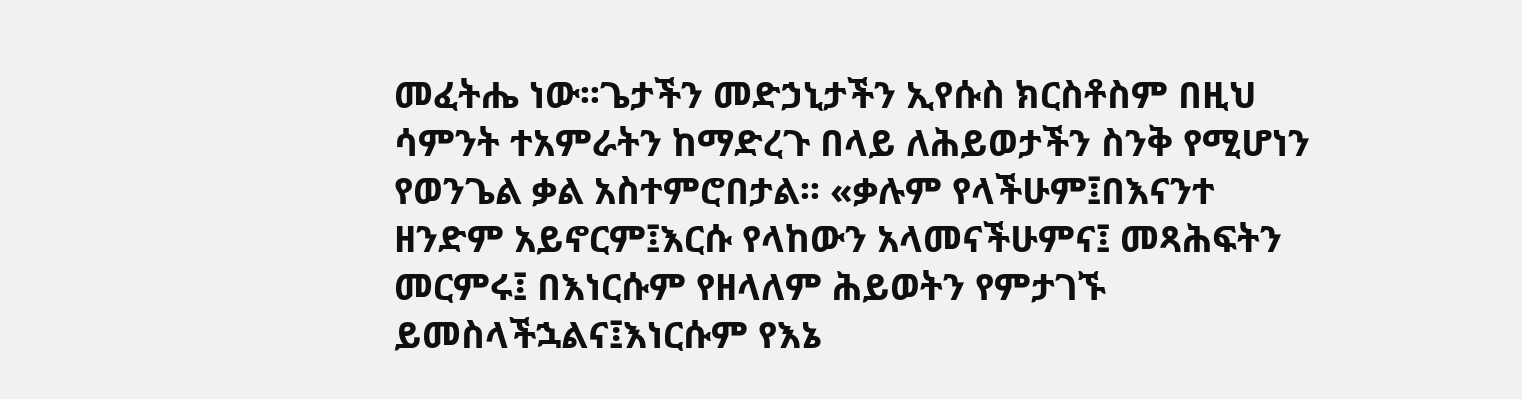መፈትሔ ነው፡፡ጌታችን መድኃኒታችን ኢየሱስ ክርስቶስም በዚህ ሳምንት ተአምራትን ከማድረጉ በላይ ለሕይወታችን ስንቅ የሚሆነን የወንጌል ቃል አስተምሮበታል፡፡ «ቃሉም የላችሁም፤በእናንተ ዘንድም አይኖርም፤እርሱ የላከውን አላመናችሁምና፤ መጻሕፍትን መርምሩ፤ በእነርሱም የዘላለም ሕይወትን የምታገኙ ይመስላችኋልና፤እነርሱም የእኔ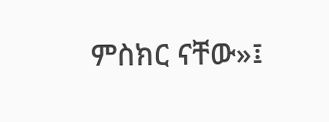ምስክር ናቸው»፤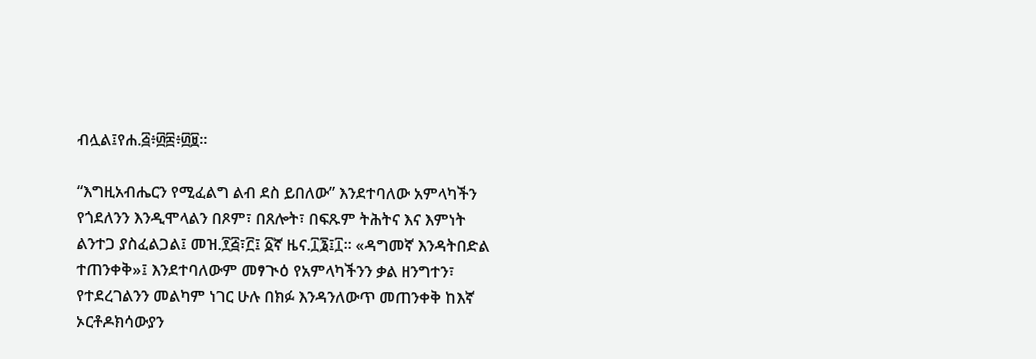ብሏል፤የሐ.፭፥፴፰፥፴፱፡፡

“እግዚአብሔርን የሚፈልግ ልብ ደስ ይበለው” እንደተባለው አምላካችን የጎደለንን እንዲሞላልን በጾም፣ በጸሎት፣ በፍጹም ትሕትና እና እምነት ልንተጋ ያስፈልጋል፤ መዝ.፻፭፣፫፤ ፩ኛ ዜና.፲፮፤፲፡፡ «ዳግመኛ እንዳትበድል ተጠንቀቅ»፤ እንደተባለውም መፃጒዕ የአምላካችንን ቃል ዘንግተን፣ የተደረገልንን መልካም ነገር ሁሉ በክፉ እንዳንለውጥ መጠንቀቅ ከእኛ ኦርቶዶክሳውያን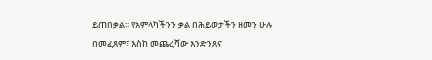ይጠበቃል፡፡ የአምላካችንን ቃል በሕይወታችን ዘመን ሁሉ በመፈጸም፣ እስከ መጨረሻው እንድንጸና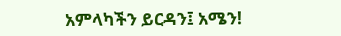አምላካችን ይርዳን፤ አሜን!